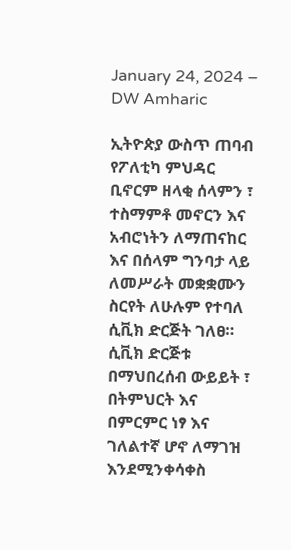January 24, 2024 – DW Amharic

ኢትዮጵያ ውስጥ ጠባብ የፖለቲካ ምህዳር ቢኖርም ዘላቂ ሰላምን ፣ ተስማምቶ መኖርን እና አብሮነትን ለማጠናከር እና በሰላም ግንባታ ላይ ለመሥራት መቋቋሙን ስርየት ለሁሉም የተባለ ሲቪክ ድርጅት ገለፀ። ሲቪክ ድርጅቱ በማህበረሰብ ውይይት ፣ በትምህርት እና በምርምር ነፃ እና ገለልተኛ ሆኖ ለማገዝ እንደሚንቀሳቀስ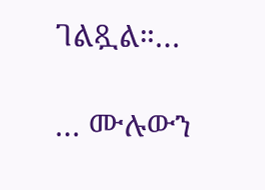ገልጿል።…

… ሙሉውን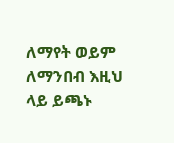ለማየት ወይም ለማንበብ እዚህ ላይ ይጫኑ